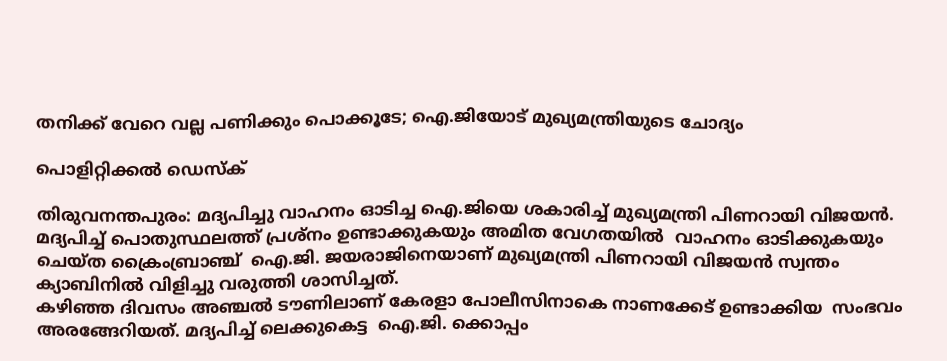തനിക്ക് വേറെ വല്ല പണിക്കും പൊക്കൂടേ; ഐ.ജിയോട് മുഖ്യമന്ത്രിയുടെ ചോദ്യം

പൊളിറ്റിക്കൽ ഡെസ്‌ക്

തിരുവനന്തപുരം: മദ്യപിച്ചു വാഹനം ഓടിച്ച ഐ.ജിയെ ശകാരിച്ച് മുഖ്യമന്ത്രി പിണറായി വിജയൻ.   മദ്യപിച്ച് പൊതുസ്ഥലത്ത് പ്രശ്നം ഉണ്ടാക്കുകയും അമിത വേഗതയിൽ  വാഹനം ഓടിക്കുകയും ചെയ്ത ക്രൈംബ്രാഞ്ച്  ഐ.ജി. ജയരാജിനെയാണ് മുഖ്യമന്ത്രി പിണറായി വിജയൻ സ്വന്തം ക്യാബിനിൽ വിളിച്ചു വരുത്തി ശാസിച്ചത്.
കഴിഞ്ഞ ദിവസം അഞ്ചൽ ടൗണിലാണ് കേരളാ പോലീസിനാകെ നാണക്കേട് ഉണ്ടാക്കിയ  സംഭവം  അരങ്ങേറിയത്. മദ്യപിച്ച് ലെക്കുകെട്ട  ഐ.ജി. ക്കൊപ്പം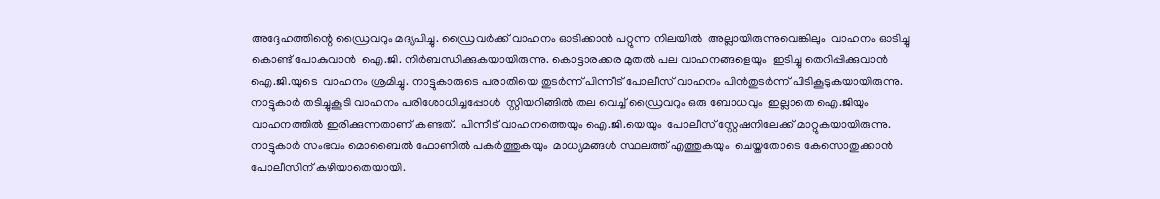അദ്ദേഹത്തിന്റെ ഡ്രൈവറും മദ്യപിച്ചു. ഡ്രൈവർക്ക് വാഹനം ഓടിക്കാൻ പറ്റുന്ന നിലയിൽ  അല്ലായിരുന്നുവെങ്കിലും  വാഹനം ഓടിച്ചു കൊണ്ട് പോകുവാൻ  ഐ.ജി. നിർബന്ധിക്കുകയായിരുന്നു. കൊട്ടാരക്കര മുതൽ പല വാഹനങ്ങളെയും  ഇടിച്ചു തെറിപ്പിക്കുവാൻ ഐ.ജി.യുടെ  വാഹനം ശ്രമിച്ചു. നാട്ടുകാരുടെ പരാതിയെ തുടർന്ന് പിന്നീട് പോലീസ് വാഹനം പിൻതുടർന്ന് പിടികൂടുകയായിരുന്നു. നാട്ടുകാർ തടിച്ചുകൂടി വാഹനം പരിശോധിച്ചപ്പോൾ  സ്റ്റിയറിങ്ങിൽ തല വെച്ച് ഡ്രൈവറും ഒരു ബോധവും  ഇല്ലാതെ ഐ.ജിയും  വാഹനത്തിൽ ഇരിക്കുന്നതാണ് കണ്ടത്.  പിന്നീട് വാഹനത്തെയും ഐ.ജി.യെയും  പോലീസ് സ്റ്റേഷനിലേക്ക് മാറ്റുകയായിരുന്നു.  നാട്ടുകാർ സംഭവം മൊബൈൽ ഫോണിൽ പകർത്തുകയും  മാധ്യമങ്ങൾ സ്ഥലത്ത് എത്തുകയും  ചെയ്തതോടെ കേസൊതുക്കാൻ പോലീസിന് കഴിയാതെയായി.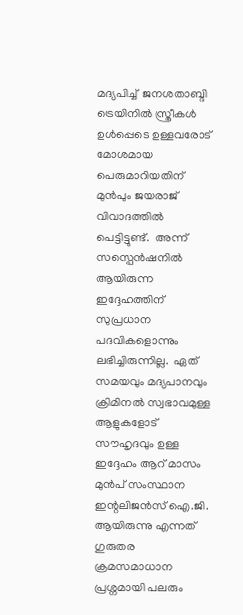മദ്യപിച്ച്  ജനശതാബ്ദി ട്രെയിനിൽ സ്ത്രീകൾ ഉൾപ്പെടെ ഉള്ളവരോട് മോശമായ പെരുമാറിയതിന് മുൻപും ജയരാജ് വിവാദത്തിൽ പെട്ടിട്ടുണ്ട്.  അന്ന് സസ്പെൻഷനിൽ ആയിരുന്ന ഇദ്ദേഹത്തിന് സുപ്രധാന പദവികളൊന്നും ലഭിച്ചിരുന്നില്ല.  ഏത് സമയവും മദ്യപാനവും ക്രിമിനൽ സ്വഭാവമുള്ള ആളുകളോട് സൗഹൃദവും ഉള്ള ഇദ്ദേഹം ആറ് മാസം മുൻപ് സംസ്ഥാന ഇന്റലിജൻസ് ഐ.ജി. ആയിരുന്നു എന്നത് ഗുരുതര ക്രമസമാധാന പ്രശ്നമായി പലരും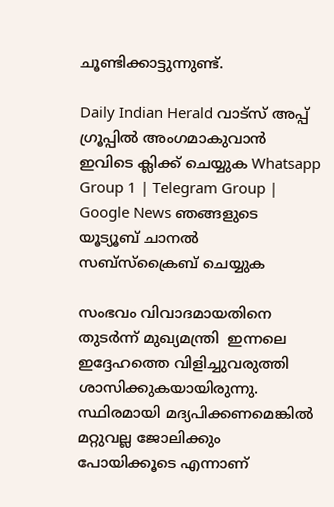ചൂണ്ടിക്കാട്ടുന്നുണ്ട്.

Daily Indian Herald വാട്സ് അപ്പ് ഗ്രൂപ്പിൽ അംഗമാകുവാൻ ഇവിടെ ക്ലിക്ക് ചെയ്യുക Whatsapp Group 1 | Telegram Group | Google News ഞങ്ങളുടെ യൂട്യൂബ് ചാനൽ സബ്സ്ക്രൈബ് ചെയ്യുക

സംഭവം വിവാദമായതിനെ തുടർന്ന് മുഖ്യമന്ത്രി  ഇന്നലെ ഇദ്ദേഹത്തെ വിളിച്ചുവരുത്തി ശാസിക്കുകയായിരുന്നു. സ്ഥിരമായി മദ്യപിക്കണമെങ്കിൽ മറ്റുവല്ല ജോലിക്കും പോയിക്കൂടെ എന്നാണ്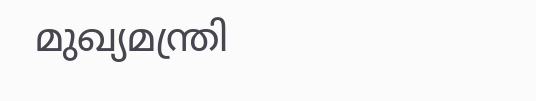മുഖ്യമന്ത്രി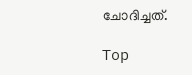ചോദിച്ചത്.

Top